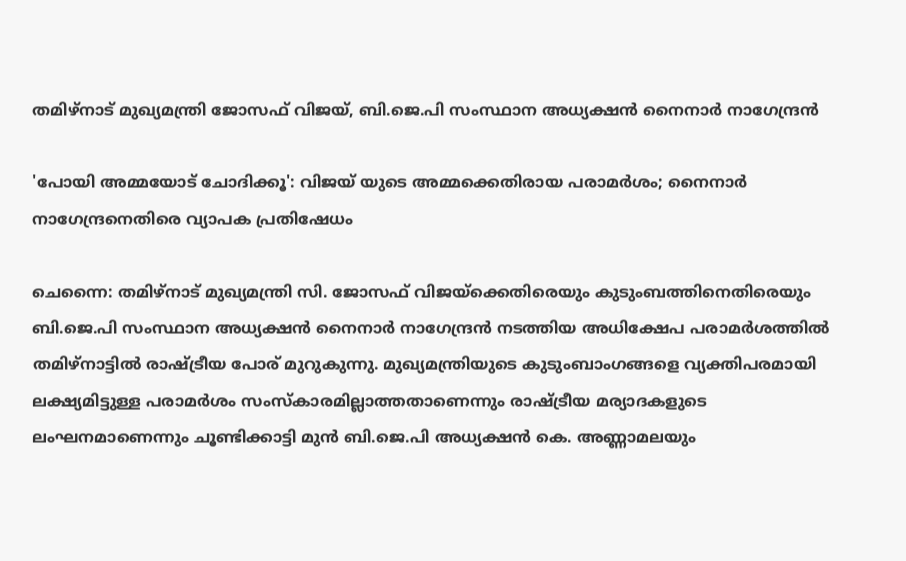തമിഴ്നാട് മുഖ്യമന്ത്രി ജോസഫ് വിജയ്, ബി.ജെ.പി സംസ്ഥാന അധ്യക്ഷൻ നൈനാർ നാഗേന്ദ്രൻ

'പോയി അമ്മയോട് ചോദിക്കൂ': വിജയ് യുടെ അമ്മക്കെതിരായ പരാമർശം; നൈനാർ നാഗേന്ദ്രനെതിരെ വ്യാപക പ്രതിഷേധം

ചെന്നൈ: തമിഴ്നാട് മുഖ്യമന്ത്രി സി. ജോസഫ് വിജയ്‌ക്കെതിരെയും കുടുംബത്തിനെതിരെയും ബി.ജെ.പി സംസ്ഥാന അധ്യക്ഷൻ നൈനാർ നാഗേന്ദ്രൻ നടത്തിയ അധിക്ഷേപ പരാമർശത്തിൽ തമിഴ്നാട്ടിൽ രാഷ്ട്രീയ പോര് മുറുകുന്നു. മുഖ്യമന്ത്രിയുടെ കുടുംബാംഗങ്ങളെ വ്യക്തിപരമായി ലക്ഷ്യമിട്ടുള്ള പരാമർശം സംസ്കാരമില്ലാത്തതാണെന്നും രാഷ്ട്രീയ മര്യാദകളുടെ ലംഘനമാണെന്നും ചൂണ്ടിക്കാട്ടി മുൻ ബി.ജെ.പി അധ്യക്ഷൻ കെ. അണ്ണാമലയും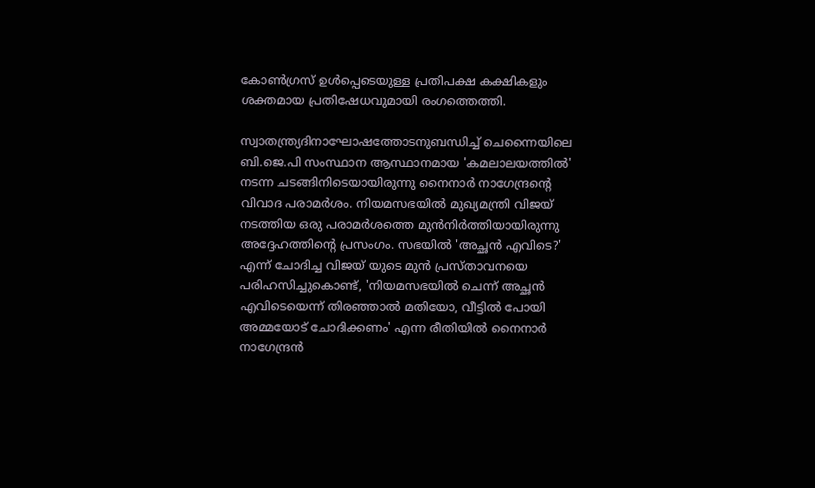കോൺഗ്രസ് ഉൾപ്പെടെയുള്ള പ്രതിപക്ഷ കക്ഷികളും ശക്തമായ പ്രതിഷേധവുമായി രംഗത്തെത്തി.

സ്വാതന്ത്ര്യദിനാഘോഷത്തോടനുബന്ധിച്ച് ചെന്നൈയിലെ ബി.ജെ.പി സംസ്ഥാന ആസ്ഥാനമായ 'കമലാലയത്തിൽ' നടന്ന ചടങ്ങിനിടെയായിരുന്നു നൈനാർ നാഗേന്ദ്രന്റെ വിവാദ പരാമർശം. നിയമസഭയിൽ മുഖ്യമന്ത്രി വിജയ് നടത്തിയ ഒരു പരാമർശത്തെ മുൻനിർത്തിയായിരുന്നു അദ്ദേഹത്തിന്റെ പ്രസംഗം. സഭയിൽ 'അച്ഛൻ എവിടെ?' എന്ന് ചോദിച്ച വിജയ് യുടെ മുൻ പ്രസ്താവനയെ പരിഹസിച്ചുകൊണ്ട്, 'നിയമസഭയിൽ ചെന്ന് അച്ഛൻ എവിടെയെന്ന് തിരഞ്ഞാൽ മതിയോ, വീട്ടിൽ പോയി അമ്മയോട് ചോദിക്കണം' എന്ന രീതിയിൽ നൈനാർ നാഗേന്ദ്രൻ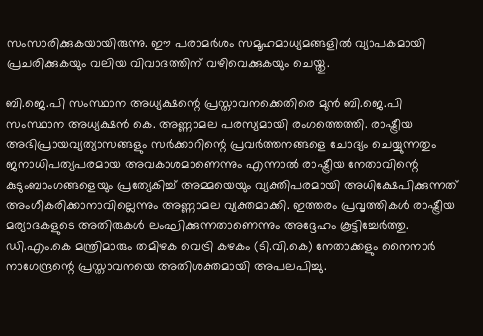സംസാരിക്കുകയായിരുന്നു. ഈ പരാമർശം സമൂഹമാധ്യമങ്ങളിൽ വ്യാപകമായി പ്രചരിക്കുകയും വലിയ വിവാദത്തിന് വഴിവെക്കുകയും ചെയ്തു.

ബി.ജെ.പി സംസ്ഥാന അധ്യക്ഷന്റെ പ്രസ്താവനക്കെതിരെ മുൻ ബി.ജെ.പി സംസ്ഥാന അധ്യക്ഷൻ കെ. അണ്ണാമല പരസ്യമായി രംഗത്തെത്തി. രാഷ്ട്രീയ അഭിപ്രായവ്യത്യാസങ്ങളും സർക്കാറിന്റെ പ്രവർത്തനങ്ങളെ ചോദ്യം ചെയ്യുന്നതും ജനാധിപത്യപരമായ അവകാശമാണെന്നും എന്നാൽ രാഷ്ട്രീയ നേതാവിന്റെ കുടുംബാംഗങ്ങളെയും പ്രത്യേകിച്ച് അമ്മയെയും വ്യക്തിപരമായി അധിക്ഷേപിക്കുന്നത് അംഗീകരിക്കാനാവില്ലെന്നും അണ്ണാമല വ്യക്തമാക്കി. ഇത്തരം പ്രവൃത്തികൾ രാഷ്ട്രീയ മര്യാദകളുടെ അതിരുകൾ ലംഘിക്കുന്നതാണെന്നും അദ്ദേഹം കൂട്ടിച്ചേർത്തു. ഡി.എം.കെ മന്ത്രിമാരും തമിഴക വെട്രി കഴകം (ടി.വി.കെ) നേതാക്കളും നൈനാർ നാഗേന്ദ്രന്റെ പ്രസ്താവനയെ അതിശക്തമായി അപലപിച്ചു.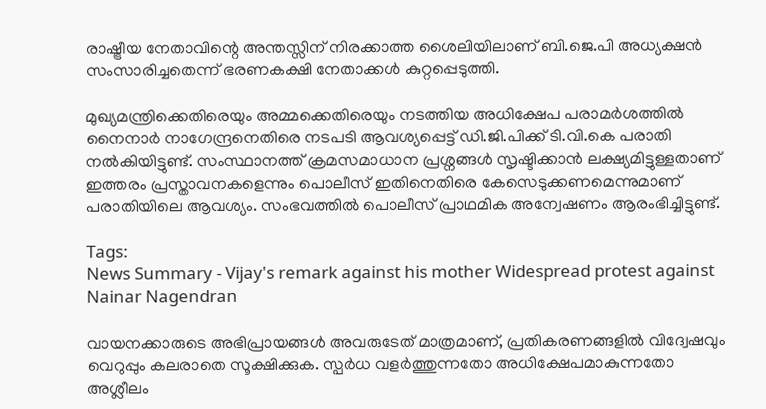രാഷ്ട്രീയ നേതാവിന്റെ അന്തസ്സിന് നിരക്കാത്ത ശൈലിയിലാണ് ബി.ജെ.പി അധ്യക്ഷൻ സംസാരിച്ചതെന്ന് ഭരണകക്ഷി നേതാക്കൾ കുറ്റപ്പെടുത്തി.

മുഖ്യമന്ത്രിക്കെതിരെയും അമ്മക്കെതിരെയും നടത്തിയ അധിക്ഷേപ പരാമർശത്തിൽ നൈനാർ നാഗേന്ദ്രനെതിരെ നടപടി ആവശ്യപ്പെട്ട് ഡി.ജി.പിക്ക് ടി.വി.കെ പരാതി നൽകിയിട്ടുണ്ട്. സംസ്ഥാനത്ത് ക്രമസമാധാന പ്രശ്നങ്ങൾ സൃഷ്ടിക്കാൻ ലക്ഷ്യമിട്ടുള്ളതാണ് ഇത്തരം പ്രസ്താവനകളെന്നും പൊലീസ് ഇതിനെതിരെ കേസെടുക്കണമെന്നുമാണ് പരാതിയിലെ ആവശ്യം. സംഭവത്തിൽ പൊലീസ് പ്രാഥമിക അന്വേഷണം ആരംഭിച്ചിട്ടുണ്ട്.

Tags:
News Summary - Vijay's remark against his mother Widespread protest against Nainar Nagendran

വായനക്കാരുടെ അഭിപ്രായങ്ങള്‍ അവരുടേത് മാത്രമാണ്, പ്രതികരണങ്ങളിൽ വിദ്വേഷവും വെറുപ്പും കലരാതെ സൂക്ഷിക്കുക. സ്പർധ വളർത്തുന്നതോ അധിക്ഷേപമാകുന്നതോ അശ്ലീലം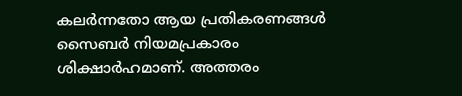കലർന്നതോ ആയ പ്രതികരണങ്ങൾ സൈബർ നിയമപ്രകാരം ശിക്ഷാർഹമാണ്. അത്തരം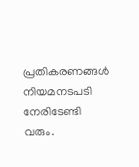പ്രതികരണങ്ങൾ നിയമനടപടി നേരിടേണ്ടി വരും.